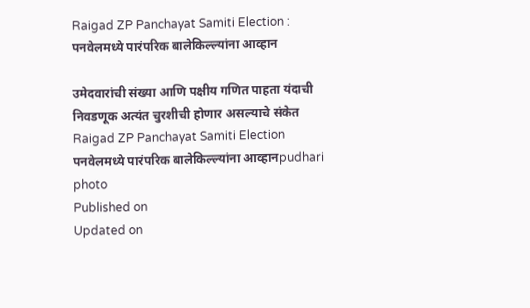Raigad ZP Panchayat Samiti Election : पनवेलमध्ये पारंपरिक बालेकिल्ल्यांना आव्हान

उमेदवारांची संख्या आणि पक्षीय गणित पाहता यंदाची निवडणूक अत्यंत चुरशीची होणार असल्याचे संकेत
Raigad ZP Panchayat Samiti Election
पनवेलमध्ये पारंपरिक बालेकिल्ल्यांना आव्हानpudhari photo
Published on
Updated on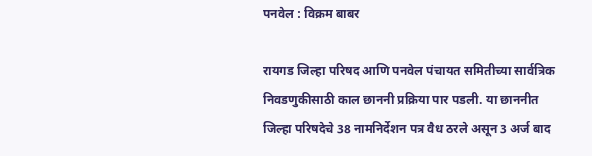पनवेल : विक्रम बाबर

रायगड जिल्हा परिषद आणि पनवेल पंचायत समितीच्या सार्वत्रिक निवडणुकीसाठी काल छाननी प्रक्रिया पार पडली. या छाननीत जिल्हा परिषदेचे 38 नामनिर्देशन पत्र वैध ठरले असून 3 अर्ज बाद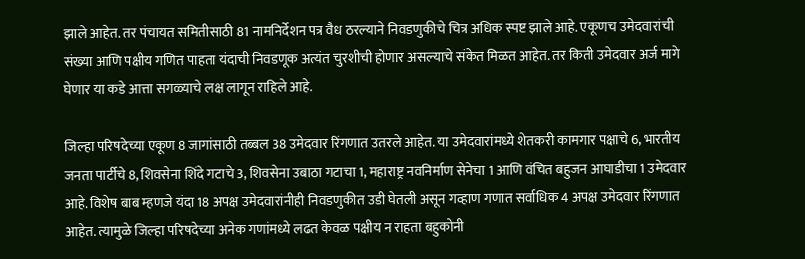झाले आहेत. तर पंचायत समितीसाठी 81 नामनिर्देशन पत्र वैध ठरल्याने निवडणुकीचे चित्र अधिक स्पष्ट झाले आहे. एकूणच उमेदवारांची संख्या आणि पक्षीय गणित पाहता यंदाची निवडणूक अत्यंत चुरशीची होणार असल्याचे संकेत मिळत आहेत. तर किती उमेदवार अर्ज मागे घेणार या कडे आत्ता सगळ्याचे लक्ष लागून राहिले आहे.

जिल्हा परिषदेच्या एकूण 8 जागांसाठी तब्बल 38 उमेदवार रिंगणात उतरले आहेत. या उमेदवारांमध्ये शेतकरी कामगार पक्षाचे 6, भारतीय जनता पार्टीचे 8, शिवसेना शिंदे गटाचे 3, शिवसेना उबाठा गटाचा 1, महाराष्ट्र नवनिर्माण सेनेचा 1 आणि वंचित बहुजन आघाडीचा 1 उमेदवार आहे. विशेष बाब म्हणजे यंदा 18 अपक्ष उमेदवारांनीही निवडणुकीत उडी घेतली असून गव्हाण गणात सर्वाधिक 4 अपक्ष उमेदवार रिंगणात आहेत. त्यामुळे जिल्हा परिषदेच्या अनेक गणांमध्ये लढत केवळ पक्षीय न राहता बहुकोनी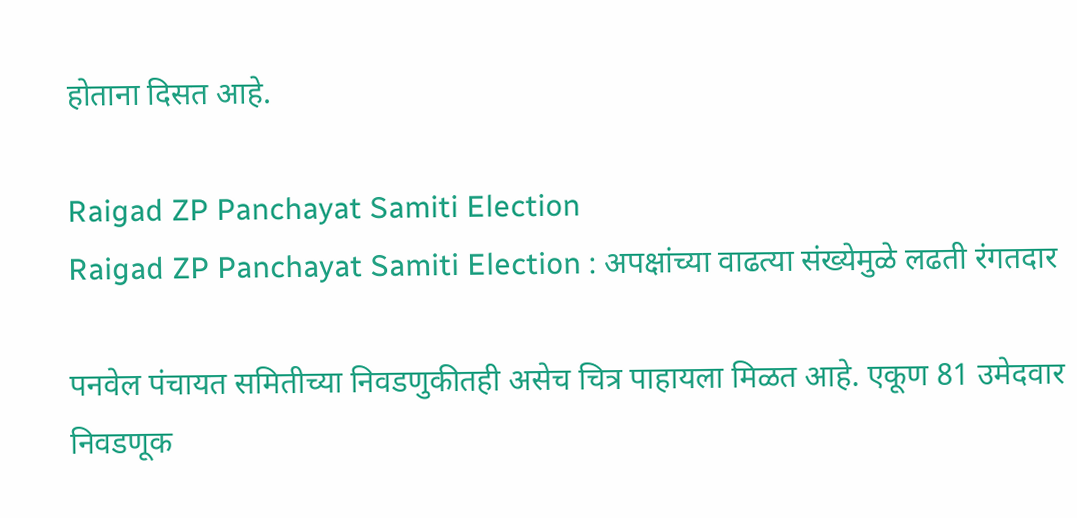होताना दिसत आहे.

Raigad ZP Panchayat Samiti Election
Raigad ZP Panchayat Samiti Election : अपक्षांच्या वाढत्या संख्येमुळे लढती रंगतदार

पनवेल पंचायत समितीच्या निवडणुकीतही असेच चित्र पाहायला मिळत आहे. एकूण 81 उमेदवार निवडणूक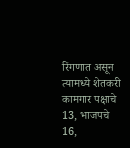रिंगणात असून त्यामध्ये शेतकरी कामगार पक्षाचे 13, भाजपचे 16,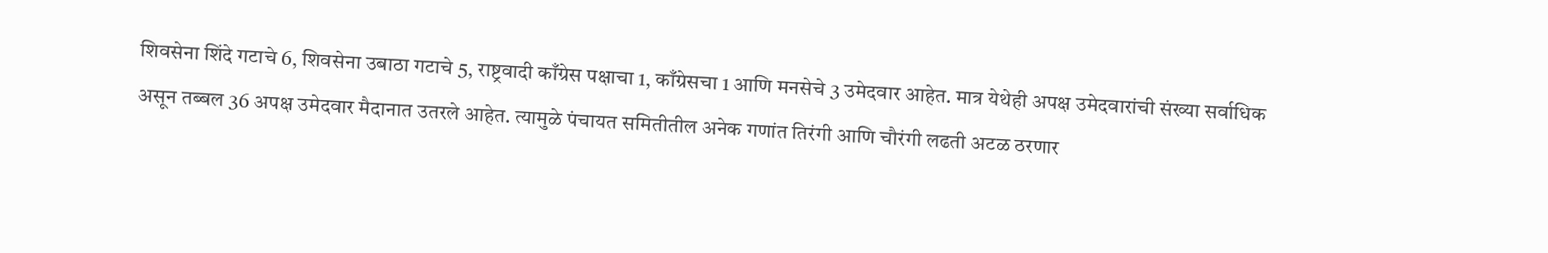शिवसेना शिंदे गटाचे 6, शिवसेना उबाठा गटाचे 5, राष्ट्रवादी काँग्रेस पक्षाचा 1, काँग्रेसचा 1 आणि मनसेचे 3 उमेदवार आहेत. मात्र येथेही अपक्ष उमेदवारांची संख्या सर्वाधिक असून तब्बल 36 अपक्ष उमेदवार मैदानात उतरले आहेत. त्यामुळे पंचायत समितीतील अनेक गणांत तिरंगी आणि चौरंगी लढती अटळ ठरणार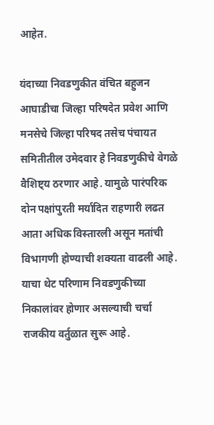आहेत.

यंदाच्या निवडणुकीत वंचित बहुजन आघाडीचा जिल्हा परिषदेत प्रवेश आणि मनसेचे जिल्हा परिषद तसेच पंचायत समितीतील उमेदवार हे निवडणुकीचे वेगळे वैशिष्ट्य ठरणार आहे. यामुळे पारंपरिक दोन पक्षांपुरती मर्यादित राहणारी लढत आता अधिक विस्तारली असून मतांची विभागणी होण्याची शक्यता वाढली आहे. याचा थेट परिणाम निवडणुकीच्या निकालांवर होणार असल्याची चर्चा राजकीय वर्तुळात सुरू आहे.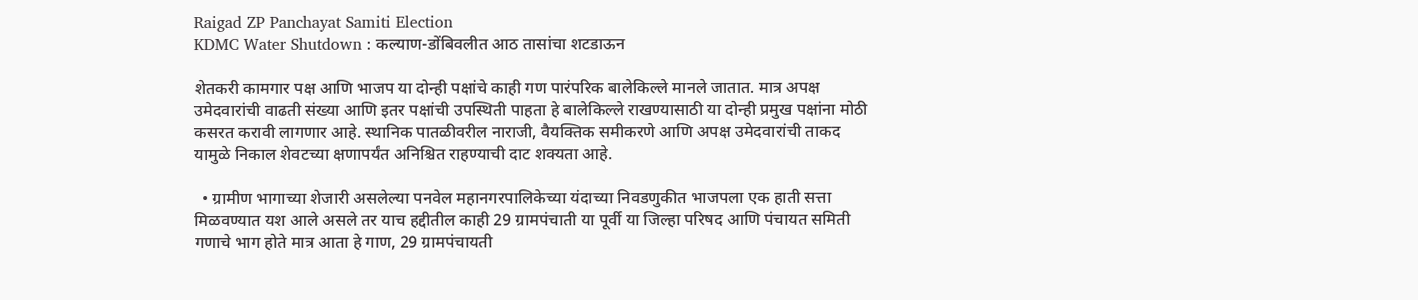Raigad ZP Panchayat Samiti Election
KDMC Water Shutdown : कल्याण-डोंबिवलीत आठ तासांचा शटडाऊन

शेतकरी कामगार पक्ष आणि भाजप या दोन्ही पक्षांचे काही गण पारंपरिक बालेकिल्ले मानले जातात. मात्र अपक्ष उमेदवारांची वाढती संख्या आणि इतर पक्षांची उपस्थिती पाहता हे बालेकिल्ले राखण्यासाठी या दोन्ही प्रमुख पक्षांना मोठी कसरत करावी लागणार आहे. स्थानिक पातळीवरील नाराजी, वैयक्तिक समीकरणे आणि अपक्ष उमेदवारांची ताकद यामुळे निकाल शेवटच्या क्षणापर्यंत अनिश्चित राहण्याची दाट शक्यता आहे.

  • ग्रामीण भागाच्या शेजारी असलेल्या पनवेल महानगरपालिकेच्या यंदाच्या निवडणुकीत भाजपला एक हाती सत्ता मिळवण्यात यश आले असले तर याच हद्दीतील काही 29 ग्रामपंचाती या पूर्वी या जिल्हा परिषद आणि पंचायत समिती गणाचे भाग होते मात्र आता हे गाण, 29 ग्रामपंचायती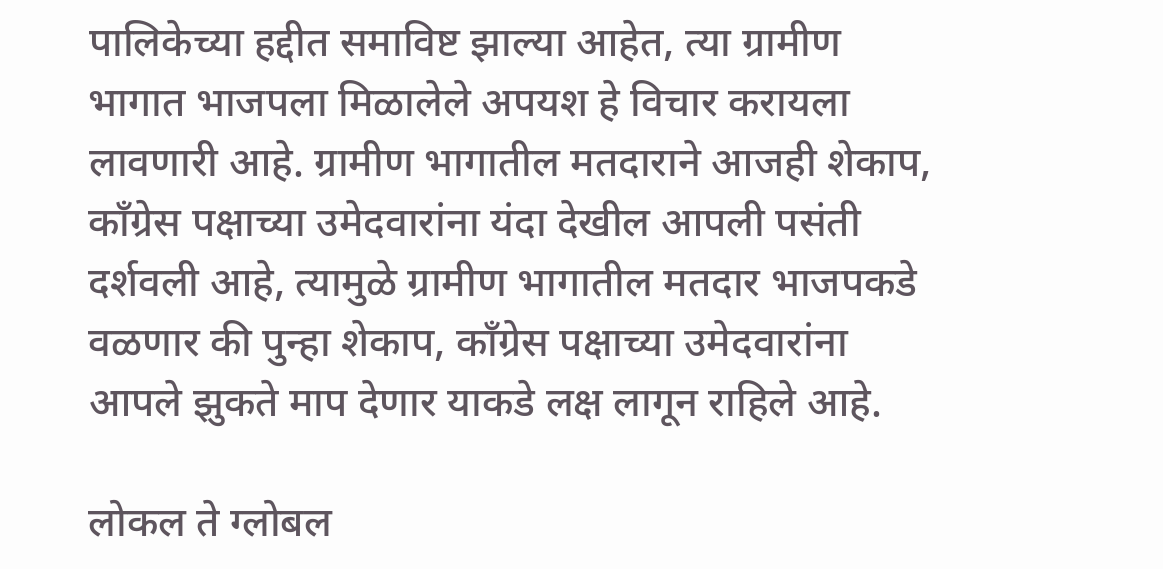पालिकेच्या हद्दीत समाविष्ट झाल्या आहेत, त्या ग्रामीण भागात भाजपला मिळालेले अपयश हे विचार करायला लावणारी आहे. ग्रामीण भागातील मतदाराने आजही शेकाप, काँग्रेस पक्षाच्या उमेदवारांना यंदा देखील आपली पसंती दर्शवली आहे, त्यामुळे ग्रामीण भागातील मतदार भाजपकडे वळणार की पुन्हा शेकाप, काँग्रेस पक्षाच्या उमेदवारांना आपले झुकते माप देणार याकडे लक्ष लागून राहिले आहे.

लोकल ते ग्लोबल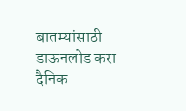बातम्यांसाठी डाऊनलोड करा दैनिक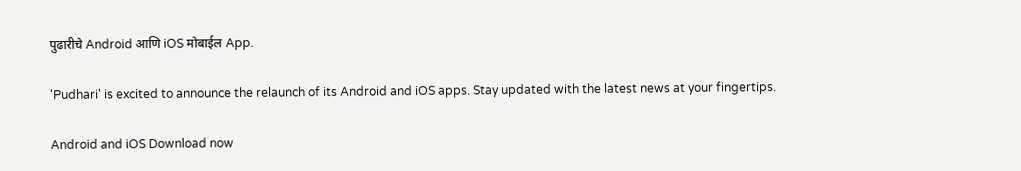पुढारीचे Android आणि iOS मोबाईल App.

'Pudhari' is excited to announce the relaunch of its Android and iOS apps. Stay updated with the latest news at your fingertips.

Android and iOS Download now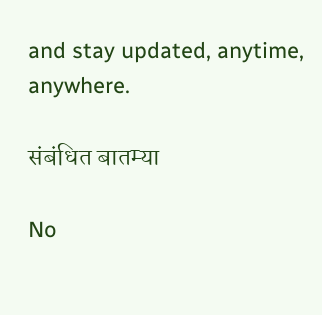and stay updated, anytime, anywhere.

संबंधित बातम्या

No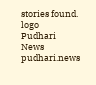stories found.
logo
Pudhari News
pudhari.news